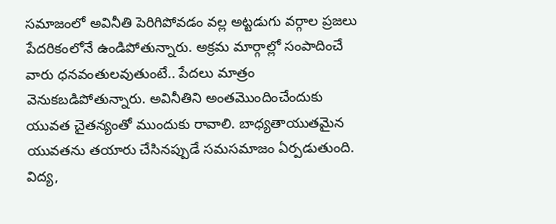సమాజంలో అవినీతి పెరిగిపోవడం వల్ల అట్టడుగు వర్గాల ప్రజలు పేదరికంలోనే ఉండిపోతున్నారు. అక్రమ మార్గాల్లో సంపాదించే వారు ధనవంతులవుతుంటే.. పేదలు మాత్రం వెనుకబడిపోతున్నారు. అవినీతిని అంతమొందించేందుకు యువత చైతన్యంతో ముందుకు రావాలి. బాధ్యతాయుతమైన యువతను తయారు చేసినప్పుడే సమసమాజం ఏర్పడుతుంది. విద్య,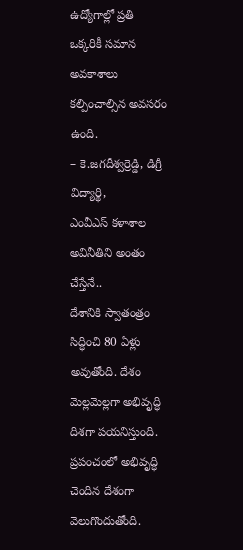ఉద్యోగాల్లో ప్రతి ఒక్కరికీ సమాన అవకాశాలు కల్పించాల్సిన అవసరం ఉంది.
– కె.జగదీశ్వర్రెడ్డి, డిగ్రీ విద్యార్థి,
ఎంవీఎస్ కళాశాల
అవినీతిని అంతం చేస్తేనే..
దేశానికి స్వాతంత్రం సిద్ధించి 80 ఏళ్లు అవుతోంది. దేశం మెల్లమెల్లగా అభివృద్ధి దిశగా పయనిస్తుంది. ప్రపంచంలో అభివృద్ధి చెందిన దేశంగా వెలుగొందుతోంది.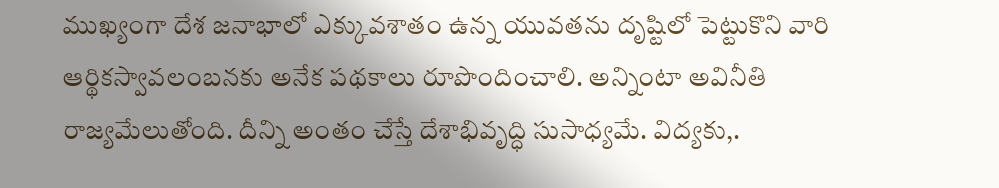ముఖ్యంగా దేశ జనాభాలో ఎక్కువశాతం ఉన్న యువతను దృష్టిలో పెట్టుకొని వారి ఆర్థికస్వావలంబనకు అనేక పథకాలు రూపొందించాలి. అన్నింటా అవినీతి రాజ్యమేలుతోంది. దీన్ని అంతం చేస్తే దేశాభివృద్ధి సుసాధ్యమే. విద్యకు,.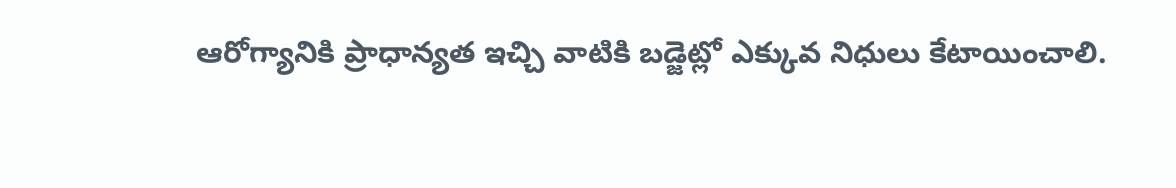ఆరోగ్యానికి ప్రాధాన్యత ఇచ్చి వాటికి బడ్జెట్లో ఎక్కువ నిధులు కేటాయించాలి.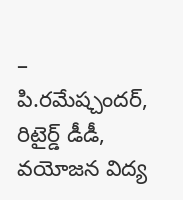– పి.రమేష్చందర్, రిటైర్డ్ డీడీ,
వయోజన విద్య